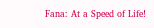Fana: At a Speed of Life!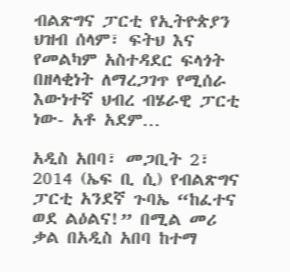ብልጽግና ፓርቲ የኢትዮጵያን ህዝብ ሰላም፣ ፍትህ እና የመልካም አስተዳደር ፍላጎት በዘላቂነት ለማረጋገጥ የሚሰራ እውነተኛ ህብረ ብሄራዊ ፓርቲ ነው- አቶ አደም…

አዲስ አበባ፣ መጋቢት 2፣ 2014 (ኤፍ ቢ ሲ) የብልጽግና ፓርቲ አንደኛ ጉባኤ “ከፈተና ወደ ልዕልና!” በሚል መሪ ቃል በአዲስ አበባ ከተማ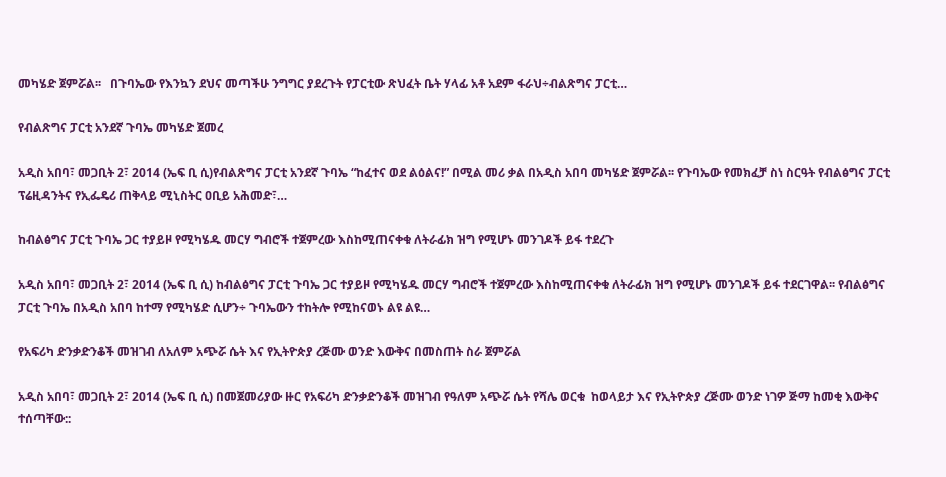መካሄድ ጀምሯል፡፡   በጉባኤው የእንኳን ደህና መጣችሁ ንግግር ያደረጉት የፓርቲው ጽህፈት ቤት ሃላፊ አቶ አደም ፋራህ÷ብልጽግና ፓርቲ…

የብልጽግና ፓርቲ አንደኛ ጉባኤ መካሄድ ጀመረ

አዲስ አበባ፣ መጋቢት 2፣ 2014 (ኤፍ ቢ ሲ)የብልጽግና ፓርቲ አንደኛ ጉባኤ “ከፈተና ወደ ልዕልና!” በሚል መሪ ቃል በአዲስ አበባ መካሄድ ጀምሯል፡፡ የጉባኤው የመክፈቻ ስነ ስርዓት የብልፅግና ፓርቲ ፕሬዚዳንትና የኢፌዴሪ ጠቅላይ ሚኒስትር ዐቢይ አሕመድ፣…

ከብልፅግና ፓርቲ ጉባኤ ጋር ተያይዞ የሚካሄዱ መርሃ ግብሮች ተጀምረው እስከሚጠናቀቁ ለትራፊክ ዝግ የሚሆኑ መንገዶች ይፋ ተደረጉ

አዲስ አበባ፣ መጋቢት 2፣ 2014 (ኤፍ ቢ ሲ) ከብልፅግና ፓርቲ ጉባኤ ጋር ተያይዞ የሚካሄዱ መርሃ ግብሮች ተጀምረው እስከሚጠናቀቁ ለትራፊክ ዝግ የሚሆኑ መንገዶች ይፋ ተደርገዋል፡፡ የብልፅግና ፓርቲ ጉባኤ በአዲስ አበባ ከተማ የሚካሄድ ሲሆን÷ ጉባኤውን ተከትሎ የሚከናወኑ ልዩ ልዩ…

የአፍሪካ ድንቃድንቆች መዝገብ ለአለም አጭሯ ሴት እና የኢትዮጵያ ረጅሙ ወንድ እውቅና በመስጠት ስራ ጀምሯል

አዲስ አበባ፣ መጋቢት 2፣ 2014 (ኤፍ ቢ ሲ) በመጀመሪያው ዙር የአፍሪካ ድንቃድንቆች መዝገብ የዓለም አጭሯ ሴት የሻሌ ወርቁ  ከወላይታ እና የኢትዮጵያ ረጅሙ ወንድ ነገዎ ጅማ ከመቂ እውቅና ተሰጣቸው::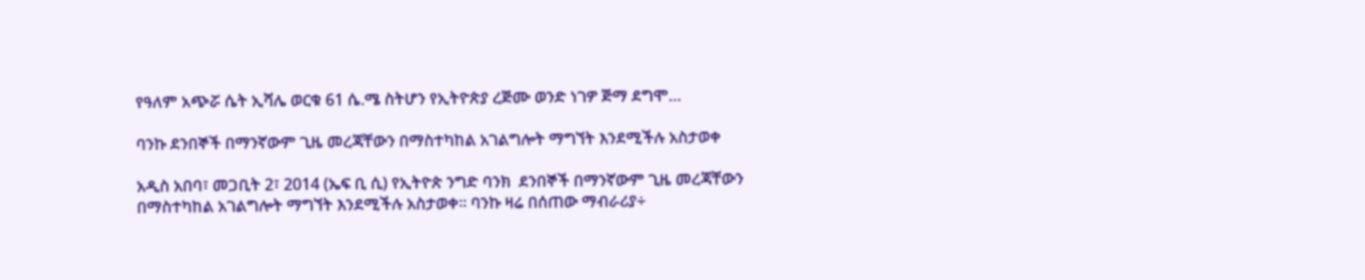የዓለም አጭሯ ሴት ኢሻሌ ወርቁ 61 ሴ.ሜ ስትሆን የኢትዮጵያ ረጅሙ ወንድ ነገዎ ጅማ ደግሞ…

ባንኩ ደንበኞች በማንኛውም ጊዜ መረጃቸውን በማስተካከል አገልግሎት ማግኘት እንደሚችሉ አስታወቀ

አዲስ አበባ፣ መጋቢት 2፣ 2014 (ኤፍ ቢ ሲ) የኢትዮጵ ንግድ ባንክ  ደንበኞች በማንኛውም ጊዜ መረጃቸውን  በማስተካከል አገልግሎት ማግኘት እንደሚችሉ አስታወቀ፡፡ ባንኩ ዛሬ በሰጠው ማብራሪያ÷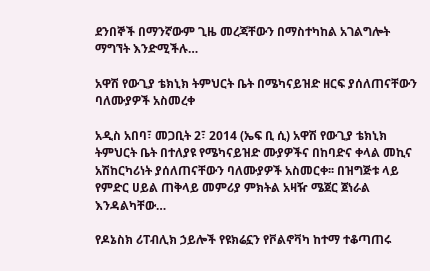ደንበኞች በማንኛውም ጊዜ መረጃቸውን በማስተካከል አገልግሎት ማግኘት እንድሚችሉ…

አዋሽ የውጊያ ቴክኒክ ትምህርት ቤት በሜካናይዝድ ዘርፍ ያሰለጠናቸውን ባለሙያዎች አስመረቀ

አዲስ አበባ፣ መጋቢት 2፣ 2014 (ኤፍ ቢ ሲ) አዋሽ የውጊያ ቴክኒክ ትምህርት ቤት በተለያዩ የሜካናይዝድ ሙያዎችና በከባድና ቀላል መኪና አሽከርካሪነት ያሰለጠናቸውን ባለሙያዎች አስመርቀ፡፡ በዝግጅቱ ላይ የምድር ሀይል ጠቅላይ መምሪያ ምክትል አዛዥ ሜጀር ጀነራል እንዳልካቸው…

የዶኔስክ ሪፐብሊክ ኃይሎች የዩክሬኗን የቮልኖቫካ ከተማ ተቆጣጠሩ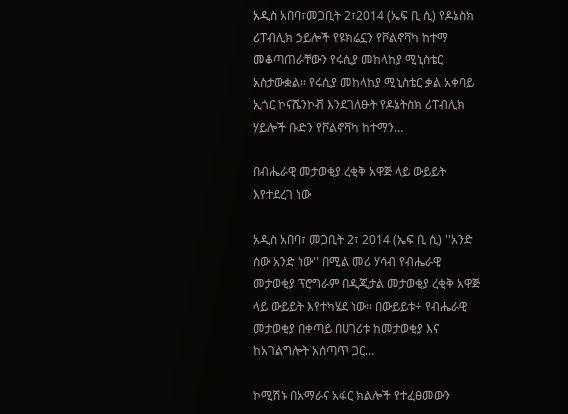አዲስ አበባ፣መጋቢት 2፣2014 (ኤፍ ቢ ሲ) የዶኔስክ ሪፐብሊክ ኃይሎች የዩክሬኗን የቮልኖቫካ ከተማ መቆጣጠራቸውን የሩሲያ መከላከያ ሚኒስቴር አስታውቋል፡፡ የሩሲያ መከላከያ ሚኒስቴር ቃል አቀባይ ኢጎር ኮናሼንኮቭ እንደገለፁት የዶኔትስክ ሪፐብሊክ ሃይሎች ቡድን የቮልኖቫካ ከተማን…

በብሔራዊ መታወቂያ ረቂቅ አዋጅ ላይ ውይይት እየተደረገ ነው

አዲስ አበባ፣ መጋቢት 2፣ 2014 (ኤፍ ቢ ሲ) ''አንድ ሰው አንድ ነው'' በሚል መሪ ሃሳብ የብሔራዊ መታወቂያ ፕሮግራም በዲጂታል መታወቂያ ረቂቅ አዋጅ ላይ ውይይት እየተካሄደ ነው። በውይይቱ÷ የብሔራዊ መታወቂያ በቀጣይ በሀገሪቱ ከመታወቂያ እና ከአገልግሎት አሰጣጥ ጋር…

ኮሚሽኑ በአማራና አፋር ክልሎች የተፈፀመውን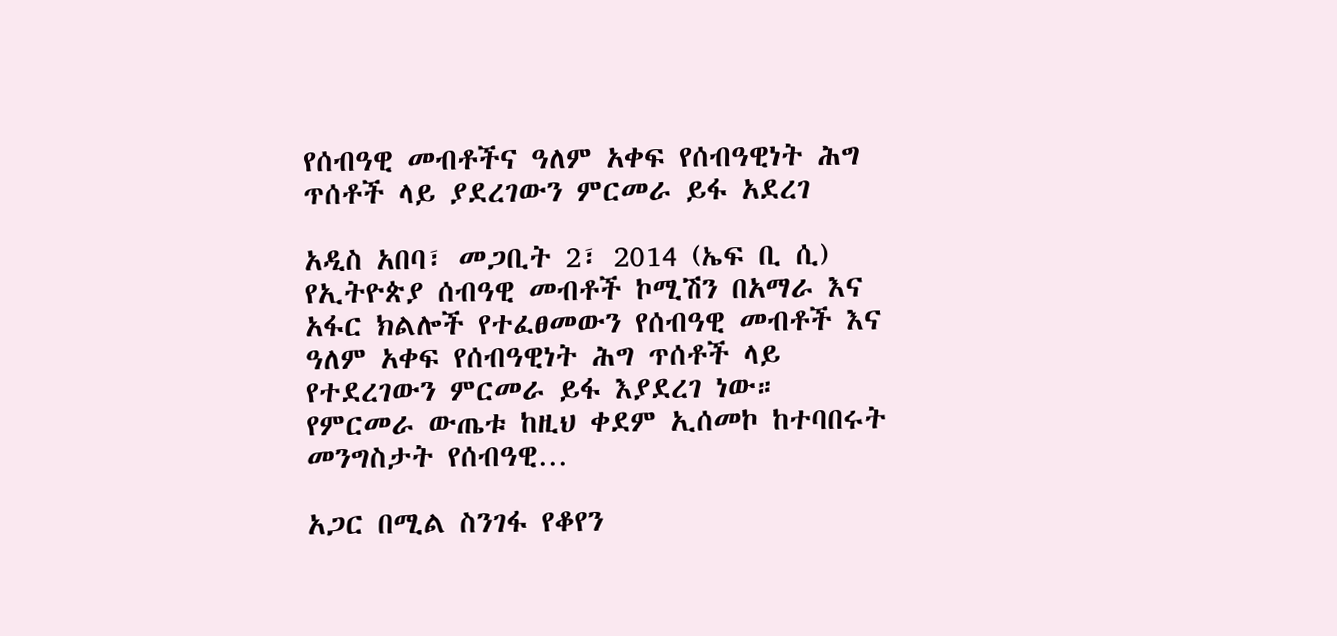የሰብዓዊ መብቶችና ዓለም አቀፍ የሰብዓዊነት ሕግ ጥሰቶች ላይ ያደረገውን ምርመራ ይፋ አደረገ

አዲስ አበባ፣ መጋቢት 2፣ 2014 (ኤፍ ቢ ሲ) የኢትዮጵያ ሰብዓዊ መብቶች ኮሚሽን በአማራ እና አፋር ክልሎች የተፈፀመውን የሰብዓዊ መብቶች እና ዓለም አቀፍ የሰብዓዊነት ሕግ ጥሰቶች ላይ የተደረገውን ምርመራ ይፋ እያደረገ ነው። የምርመራ ውጤቱ ከዚህ ቀደም ኢሰመኮ ከተባበሩት መንግስታት የሰብዓዊ…

አጋር በሚል ስንገፋ የቆየን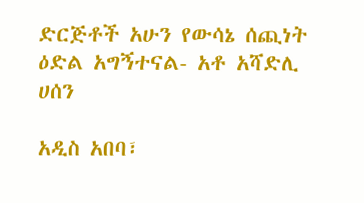ድርጅቶች አሁን የውሳኔ ሰጪነት ዕድል አግኝተናል- አቶ አሻድሊ ሀሰን

አዲስ አበባ፣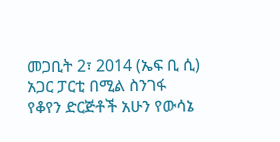መጋቢት 2፣ 2014 (ኤፍ ቢ ሲ) አጋር ፓርቲ በሚል ስንገፋ የቆየን ድርጅቶች አሁን የውሳኔ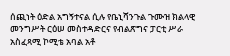ሰጪነት ዕድል አግኝተናል ሲሉ የቤኒሻንጉል ጉሙዝ ክልላዊ መንግሥት ርዕሠ መስተዳድርና የብልጽግና ፓርቲ ሥራ አስፈጻሚ ኮሚቴ አባል አቶ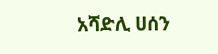አሻድሊ ሀሰን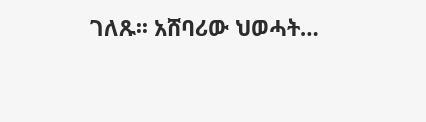ገለጹ፡፡ አሸባሪው ህወሓት…